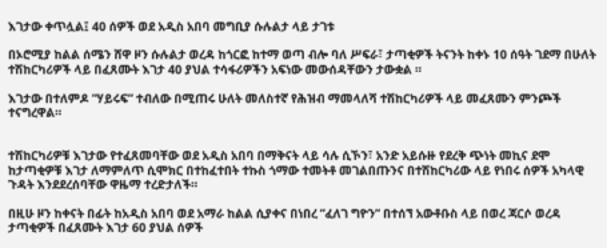እገታው ቀጥሏል፤ 40 ሰዎች ወደ አዲስ አበባ መግቢያ ሱሉልታ ላይ ታገቱ

በኦሮሚያ ከልል ሰሜን ሸዋ ዞን ሱሉልታ ወረዳ ከጎርፎ ከተማ ወጣ ብሎ ባለ ሥፍራ፣ ታጣቂዎች ትናንት ከቀኑ 10 ሰዓት ገደማ በሁለት ተሽከርካሪዎች ላይ በፈጸሙት እገታ 40 ያህል ተሳፋሪዎችን አፍነው መውሰዳቸውን ታውቋል ።

እገታው በተለምዶ ”ሃይሩፍ” ተብለው በሚጠሩ ሁለት መለስተኛ የሕዝብ ማመላለሻ ተሽከርካሪዎች ላይ መፈጸሙን ምንጮች ተናግረዋል።


ተሽከርካሪዎቹ እገታው የተፈጸመባቸው ወደ አዲስ አበባ በማቅናት ላይ ሳሉ ሲኾን፣ አንድ አይሱዙ የደረቅ ጭነት መኪና ደሞ ከታጣቂዎቹ እገታ ለማምለጥ ሲሞክር በተከፈተበት ተኩስ ጎማው ተመትቶ መገልበጡንና በተሽከርካሪው ላይ የነበሩ ሰዎች አካላዊ ጉዳት እንደደረሰባቸው ዋዜማ ተረድታለች።

በዚሁ ዞን ከቀናት በፊት ከአዲስ አበባ ወደ አማራ ከልል ሲያቀና በነበረ ”ፈለገ ግዮን” በተሰኘ አውቶቡስ ላይ በወረ ጃርሶ ወረዳ ታጣቂዎች በፈጸሙት እገታ 60 ያህል ሰዎች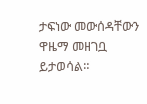ታፍነው መውሰዳቸውን ዋዜማ መዘገቧ ይታወሳል።